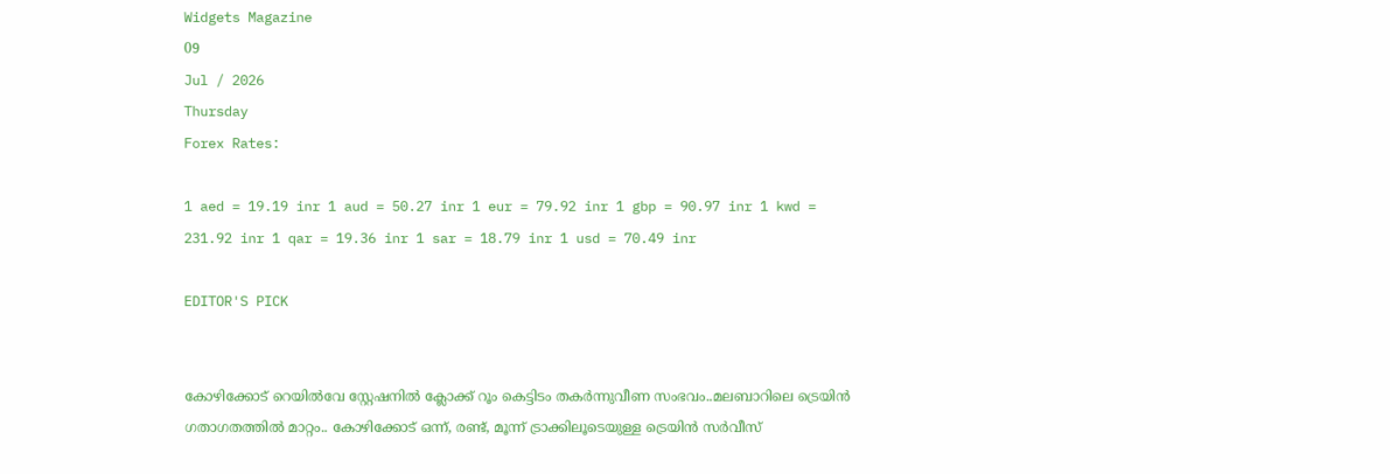Widgets Magazine
09
Jul / 2026
Thursday
Forex Rates:

1 aed = 19.19 inr 1 aud = 50.27 inr 1 eur = 79.92 inr 1 gbp = 90.97 inr 1 kwd = 231.92 inr 1 qar = 19.36 inr 1 sar = 18.79 inr 1 usd = 70.49 inr

EDITOR'S PICK


കോഴിക്കോട് റെയിൽവേ സ്റ്റേഷനിൽ ക്ലോക്ക് റൂം കെട്ടിടം തകർന്നുവീണ സംഭവം..മലബാറിലെ ട്രെയിൻ ഗതാഗതത്തിൽ മാറ്റം.. കോഴിക്കോട് ഒന്ന്, രണ്ട്, മൂന്ന് ട്രാക്കിലൂടെയുള്ള ട്രെയിൻ സർവീസ്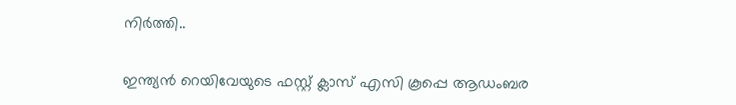നിർത്തി..


ഇന്ത്യന്‍ റെയിവേയുടെ ഫസ്റ്റ് ക്ലാസ് എസി കൂപ്പെ ആഡംബര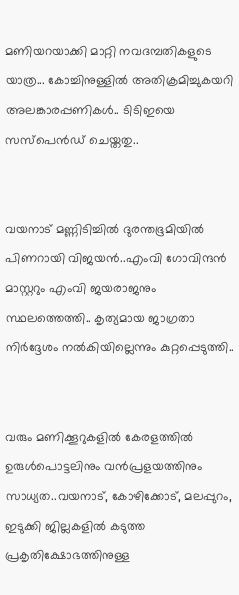മണിയറയാക്കി മാറ്റി നവദമ്പതികളുടെ യാത്ര... കോച്ചിനുള്ളില്‍ അതിക്രമിച്ചുകയറി അലങ്കാരപ്പണികള്‍.. ടിടിഇയെ സസ്പെന്‍ഡ് ചെയ്തതു..


വയനാട് മണ്ണിടിച്ചിൽ ദുരന്തഭൂമിയിൽ പിണറായി വിജയൻ..എംവി ഗോവിന്ദൻ മാസ്റ്ററും എംവി ജയരാജനും സ്ഥലത്തെത്തി.. കൃത്യമായ ജാഗ്രതാ നിർദ്ദേശം നൽകിയില്ലെന്നും കുറ്റപ്പെടുത്തി..


വരും മണിക്കൂറുകളില്‍ കേരളത്തില്‍ ഉരുള്‍പൊട്ടലിനും വന്‍പ്രളയത്തിനും സാധ്യത..വയനാട്, കോഴിക്കോട്, മലപ്പുറം, ഇടുക്കി ജില്ലകളില്‍ കടുത്ത പ്രകൃതിക്ഷോഭത്തിനുള്ള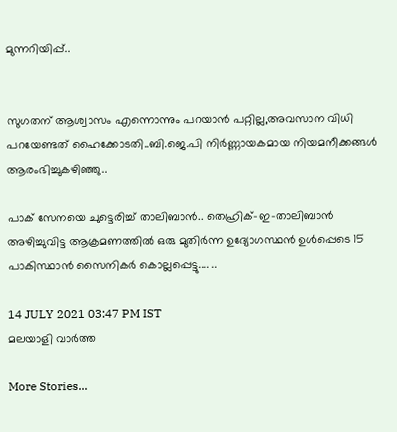മുന്നറിയിപ്പ്..


സുഗതന് ആശ്വാസം എന്നൊന്നും പറയാൻ പറ്റില്ല,അവസാന വിധി പറയേണ്ടത് ഹൈക്കോടതി..ബി.ജെ.പി നിര്‍ണ്ണായകമായ നിയമനീക്കങ്ങള്‍ ആരംഭിച്ചുകഴിഞ്ഞു..

പാക് സേനയെ ചുട്ടെരിച്ച് താലിബാന്‍.. തെഹ്രിക്-ഇ-താലിബാന്‍ അഴിച്ചുവിട്ട ആക്രമണത്തില്‍ ഒരു മുതിര്‍ന്ന ഉദ്യോഗസ്ഥന്‍ ഉള്‍പ്പെടെ 15 പാകിസ്ഥാന്‍ സൈനികര്‍ കൊല്ലപ്പെട്ടു.... ..

14 JULY 2021 03:47 PM IST
മലയാളി വാര്‍ത്ത

More Stories...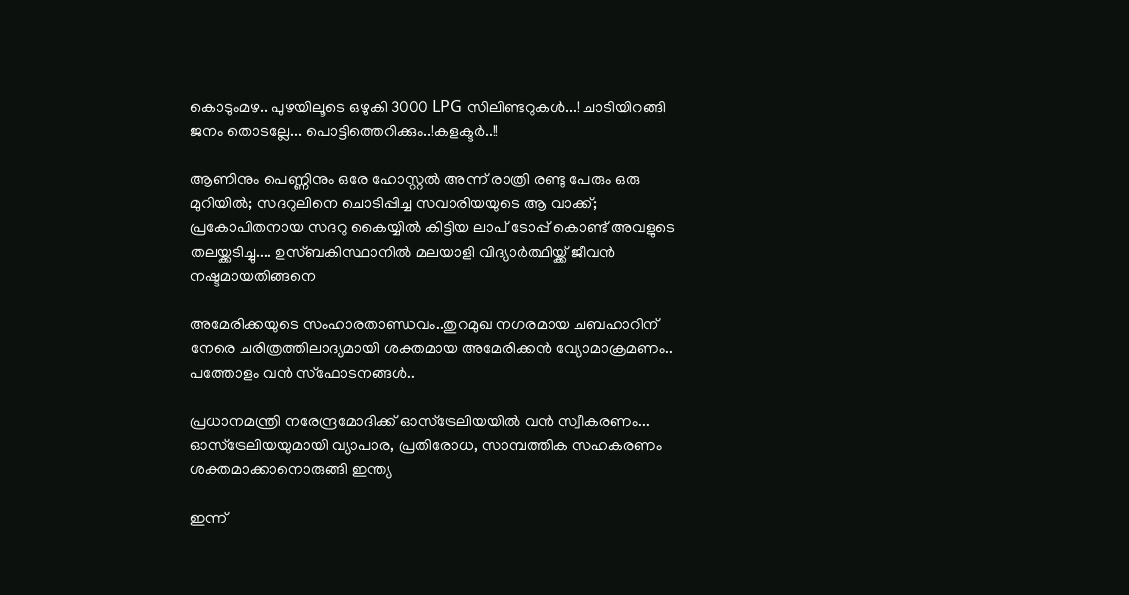കൊടുംമഴ.. പുഴയിലൂടെ ഒഴുകി 3000 LPG സിലിണ്ടറുകൾ...! ചാടിയിറങ്ങി ജനം തൊടല്ലേ... പൊട്ടിത്തെറിക്കും..!കളക്ടർ..!!

ആണിനും പെണ്ണിനും ഒരേ ഹോസ്റ്റൽ അന്ന് രാത്രി രണ്ടു പേരും ഒരു മുറിയിൽ; സദറുലിനെ ചൊടിപ്പിച്ച സവാരിയയുടെ ആ വാക്ക്; പ്രകോപിതനായ സദറു കൈയ്യിൽ കിട്ടിയ ലാപ് ടോപ്പ് കൊണ്ട് അവളുടെ തലയ്ക്കടിച്ചു.... ഉസ്ബകിസ്ഥാനിൽ മലയാളി വിദ്യാർത്ഥിയ്ക്ക് ജീവൻ നഷ്ടമായതിങ്ങനെ

അമേരിക്കയുടെ സംഹാരതാണ്ഡവം..തുറമുഖ നഗരമായ ചബഹാറിന് നേരെ ചരിത്രത്തിലാദ്യമായി ശക്തമായ അമേരിക്കന്‍ വ്യോമാക്രമണം.. പത്തോളം വന്‍ സ്‌ഫോടനങ്ങൾ..

പ്രധാനമന്ത്രി നരേന്ദ്രമോദിക്ക് ഓസ്ട്രേലിയയിൽ വൻ സ്വീകരണം... ഓസ്ട്രേലിയയുമായി വ്യാപാര, പ്രതിരോധ, സാമ്പത്തിക സഹകരണം ശക്തമാക്കാനൊരുങ്ങി ഇന്ത്യ

ഇന്ന്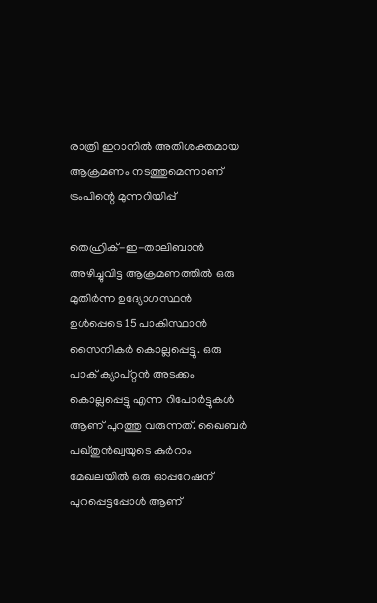രാത്രി ഇറാനില്‍ അതിശക്തമായ ആക്രമണം നടത്തുമെന്നാണ് ട്രംപിന്റെ മുന്നറിയിപ്പ്

തെഹ്രിക്-ഇ-താലിബാന്‍ അഴിച്ചുവിട്ട ആക്രമണത്തില്‍ ഒരു മുതിര്‍ന്ന ഉദ്യോഗസ്ഥന്‍ ഉള്‍പ്പെടെ 15 പാകിസ്ഥാന്‍ സൈനികര്‍ കൊല്ലപ്പെട്ടു. ഒരു പാക് ക്യാപ്റ്റന്‍ അടക്കം കൊല്ലപ്പെട്ടു എന്ന റിപോര്‍ട്ടുകള്‍ ആണ് പുറത്തു വരുന്നത്. ഖൈബര്‍ പഖ്തുന്‍ഖ്വയുടെ കുര്‍റാം മേഖലയില്‍ ഒരു ഓപ്പറേഷന് പുറപ്പെട്ടപ്പോള്‍ ആണ്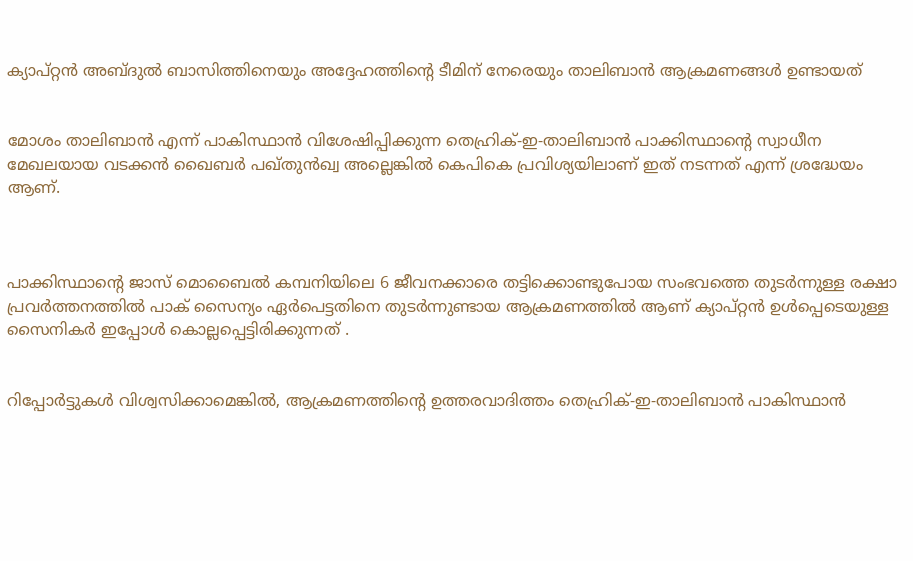ക്യാപ്റ്റന്‍ അബ്ദുല്‍ ബാസിത്തിനെയും അദ്ദേഹത്തിന്റെ ടീമിന് നേരെയും താലിബാന്‍ ആക്രമണങ്ങള്‍ ഉണ്ടായത്


മോശം താലിബാന്‍ എന്ന് പാകിസ്ഥാന്‍ വിശേഷിപ്പിക്കുന്ന തെഹ്രിക്-ഇ-താലിബാന്‍ പാക്കിസ്ഥാന്റെ സ്വാധീന മേഖലയായ വടക്കന്‍ ഖൈബര്‍ പഖ്തുന്‍ഖ്വ അല്ലെങ്കില്‍ കെപികെ പ്രവിശ്യയിലാണ് ഇത് നടന്നത് എന്ന് ശ്രദ്ധേയം ആണ്.



പാക്കിസ്ഥാന്റെ ജാസ് മൊബൈല്‍ കമ്പനിയിലെ 6 ജീവനക്കാരെ തട്ടിക്കൊണ്ടുപോയ സംഭവത്തെ തുടര്‍ന്നുള്ള രക്ഷാ പ്രവര്‍ത്തനത്തില്‍ പാക് സൈന്യം ഏര്‍പെട്ടതിനെ തുടര്‍ന്നുണ്ടായ ആക്രമണത്തില്‍ ആണ് ക്യാപ്റ്റന്‍ ഉള്‍പ്പെടെയുള്ള സൈനികര്‍ ഇപ്പോള്‍ കൊല്ലപ്പെട്ടിരിക്കുന്നത് .


റിപ്പോര്‍ട്ടുകള്‍ വിശ്വസിക്കാമെങ്കില്‍, ആക്രമണത്തിന്റെ ഉത്തരവാദിത്തം തെഹ്രിക്-ഇ-താലിബാന്‍ പാകിസ്ഥാന്‍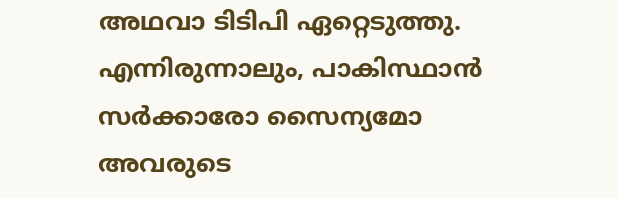അഥവാ ടിടിപി ഏറ്റെടുത്തു. എന്നിരുന്നാലും, പാകിസ്ഥാന്‍ സര്‍ക്കാരോ സൈന്യമോ അവരുടെ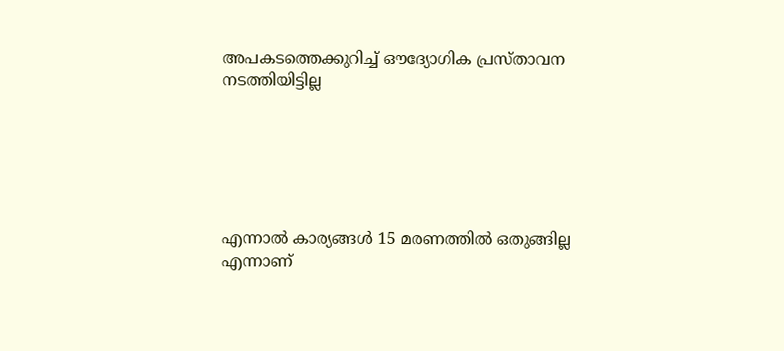അപകടത്തെക്കുറിച്ച് ഔദ്യോഗിക പ്രസ്താവന നടത്തിയിട്ടില്ല






എന്നാല്‍ കാര്യങ്ങള്‍ 15 മരണത്തില്‍ ഒതുങ്ങില്ല എന്നാണ്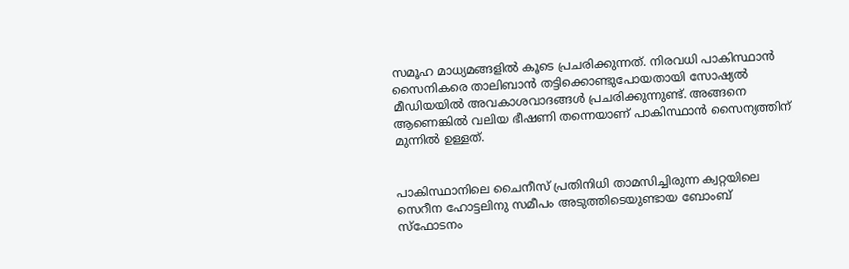സമൂഹ മാധ്യമങ്ങളില്‍ കൂടെ പ്രചരിക്കുന്നത്. നിരവധി പാകിസ്ഥാന്‍ സൈനികരെ താലിബാന്‍ തട്ടിക്കൊണ്ടുപോയതായി സോഷ്യല്‍ മീഡിയയില്‍ അവകാശവാദങ്ങള്‍ പ്രചരിക്കുന്നുണ്ട്. അങ്ങനെ ആണെങ്കില്‍ വലിയ ഭീഷണി തന്നെയാണ് പാകിസ്ഥാന്‍ സൈന്യത്തിന് മുന്നില്‍ ഉള്ളത്.


പാകിസ്ഥാനിലെ ചൈനീസ് പ്രതിനിധി താമസിച്ചിരുന്ന ക്വറ്റയിലെ സെറീന ഹോട്ടലിനു സമീപം അടുത്തിടെയുണ്ടായ ബോംബ് സ്‌ഫോടനം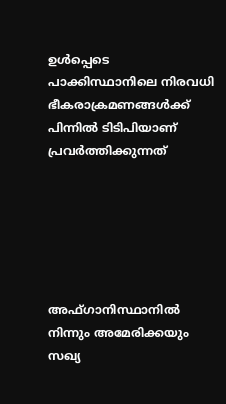ഉള്‍പ്പെടെ പാക്കിസ്ഥാനിലെ നിരവധി ഭീകരാക്രമണങ്ങള്‍ക്ക് പിന്നില്‍ ടിടിപിയാണ് പ്രവര്‍ത്തിക്കുന്നത്






അഫ്ഗാനിസ്ഥാനില്‍ നിന്നും അമേരിക്കയും സഖ്യ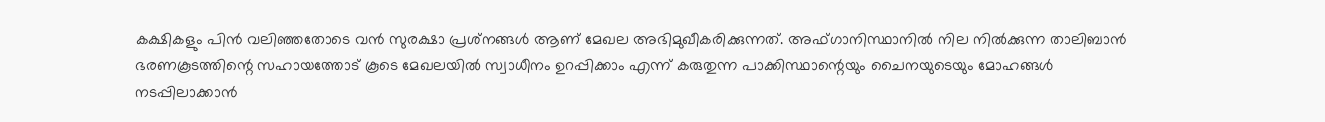കക്ഷികളും പിന്‍ വലിഞ്ഞതോടെ വന്‍ സുരക്ഷാ പ്രശ്‌നങ്ങള്‍ ആണ് മേഖല അഭിമുഖീകരിക്കുന്നത്. അഫ്ഗാനിസ്ഥാനില്‍ നില നില്‍ക്കുന്ന താലിബാന്‍ ഭരണകൂടത്തിന്റെ സഹായത്തോട് കൂടെ മേഖലയില്‍ സ്വാധീനം ഉറപ്പിക്കാം എന്ന് കരുതുന്ന പാക്കിസ്ഥാന്റെയും ചൈനയുടെയും മോഹങ്ങള്‍ നടപ്പിലാക്കാന്‍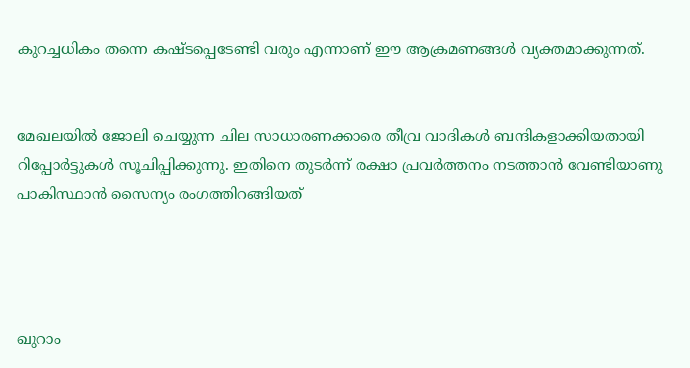കുറച്ചധികം തന്നെ കഷ്ടപ്പെടേണ്ടി വരും എന്നാണ് ഈ ആക്രമണങ്ങള്‍ വ്യക്തമാക്കുന്നത്.


മേഖലയില്‍ ജോലി ചെയ്യുന്ന ചില സാധാരണക്കാരെ തീവ്ര വാദികള്‍ ബന്ദികളാക്കിയതായി റിപ്പോര്‍ട്ടുകള്‍ സൂചിപ്പിക്കുന്നു. ഇതിനെ തുടര്‍ന്ന് രക്ഷാ പ്രവര്‍ത്തനം നടത്താന്‍ വേണ്ടിയാണു പാകിസ്ഥാന്‍ സൈന്യം രംഗത്തിറങ്ങിയത്




ഖുറാം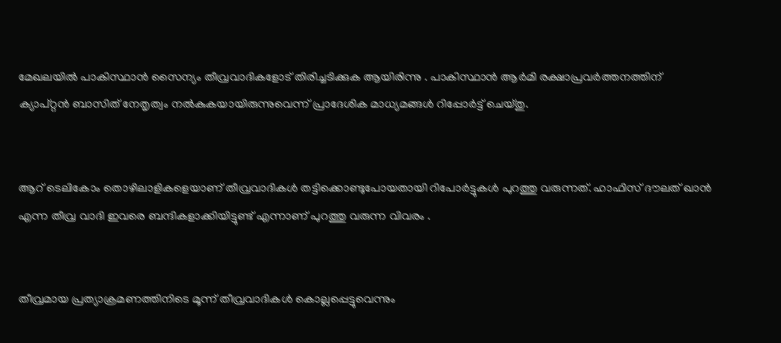മേഖലയില്‍ പാകിസ്ഥാന്‍ സൈന്യം തീവ്രവാദികളോട് തിരിച്ചടിക്കുക ആയിരിന്നു . പാകിസ്ഥാന്‍ ആര്‍മി രക്ഷാപ്രവര്‍ത്തനത്തിന് ക്യാപ്റ്റന്‍ ബാസിത് നേതൃത്വം നല്‍കുകയായിരുന്നുവെന്ന് പ്രാദേശിക മാധ്യമങ്ങള്‍ റിപ്പോര്‍ട്ട് ചെയ്തു.


ആറ് ടെലികോം തൊഴിലാളികളെയാണ് തീവ്രവാദികള്‍ തട്ടിക്കൊണ്ടുപോയതായി റിപോര്‍ട്ടുകള്‍ പുറത്തു വരുന്നത്. ഹാഫിസ് ദൗലത് ഖാന്‍ എന്ന തീവ്ര വാദി ഇവരെ ബന്ദികളാക്കിയിട്ടുണ്ട് എന്നാണ് പുറത്തു വരുന്ന വിവരം .


തീവ്രമായ പ്രത്യാക്രമണത്തിനിടെ മൂന്ന് തീവ്രവാദികള്‍ കൊല്ലപ്പെട്ടുവെന്നും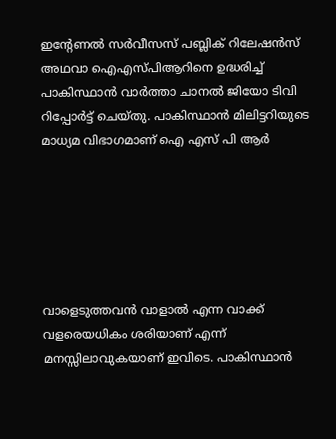ഇന്റേണല്‍ സര്‍വീസസ് പബ്ലിക് റിലേഷന്‍സ് അഥവാ ഐഎസ്പിആറിനെ ഉദ്ധരിച്ച് പാകിസ്ഥാന്‍ വാര്‍ത്താ ചാനല്‍ ജിയോ ടിവി റിപ്പോര്‍ട്ട് ചെയ്തു. പാകിസ്ഥാന്‍ മിലിട്ടറിയുടെ മാധ്യമ വിഭാഗമാണ് ഐ എസ് പി ആര്‍






വാളെടുത്തവന്‍ വാളാല്‍ എന്ന വാക്ക് വളരെയധികം ശരിയാണ് എന്ന് മനസ്സിലാവുകയാണ് ഇവിടെ. പാകിസ്ഥാന്‍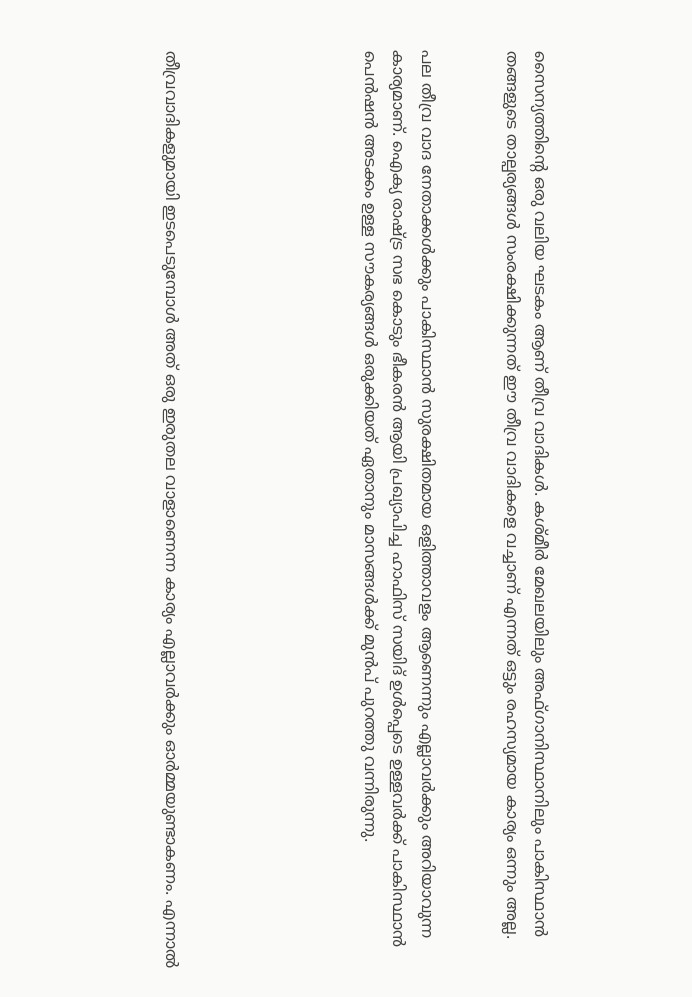സൈന്യത്തിന്റെ ഒരു വലിയ ഘടകം ആണ് തീവ്ര വാദികള്‍. കശ്മീര്‍ മേഖലയിലും അഫ്ഗാനിസ്ഥാനിലും പാകിസ്ഥാന്‍ തങ്ങളുടെ താല്പര്യങ്ങള്‍ സംരക്ഷിക്കുന്നത് ഈ തീവ്ര വാദികളെ വച്ചാണ് എന്നത് ഒട്ടും രഹസ്യമായ കാര്യം ഒന്നും അല്ല.


പല തീവ്ര വാദ നേതാക്കള്‍ക്കും പാകിസ്ഥാന്‍ സുരക്ഷിതമായ ഒളിത്താവളം ആണെന്നും എല്ലാവര്‍ക്കും അറിയാവുന്ന കാര്യമാണ്. ഐക്യ രാഷ്ട്ര സഭ കൊടും ഭീകരന്‍ ആയി പ്രഖ്യാപിച്ച ഹാഫിസ് സയിദ് ഉള്‍പ്പെടെ ഉള്ളവര്‍ക്ക് പാകിസ്ഥാന്‍ പെന്‍ഷന്‍ അടക്കം ഉള്ള സൗകര്യങ്ങള്‍ ഒരുക്കിയത് ഏതാനും മാസങ്ങള്‍ക്ക് മുന്‍പ് പുറത്തു വന്നിരുന്നു.






തീവ്രവാദികളുമായി ഇടപെടുമ്പോള്‍ അത് ഒരു ഇരുതല വാളാണെന്ന കാര്യം എല്ലാവര്‍ക്കും ഓര്‍മ്മയുണ്ടാകണം. എന്നാല്‍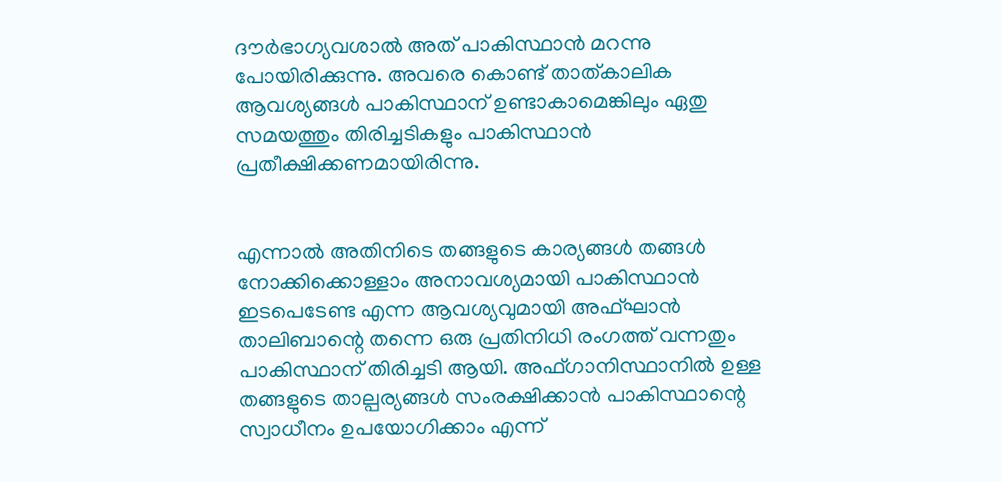ദൗര്‍ഭാഗ്യവശാല്‍ അത് പാകിസ്ഥാന്‍ മറന്നു പോയിരിക്കുന്നു. അവരെ കൊണ്ട് താത്കാലിക ആവശ്യങ്ങള്‍ പാകിസ്ഥാന് ഉണ്ടാകാമെങ്കിലും ഏതു സമയത്തും തിരിച്ചടികളും പാകിസ്ഥാന്‍ പ്രതീക്ഷിക്കണമായിരിന്നു.


എന്നാല്‍ അതിനിടെ തങ്ങളുടെ കാര്യങ്ങള്‍ തങ്ങള്‍ നോക്കിക്കൊള്ളാം അനാവശ്യമായി പാകിസ്ഥാന്‍ ഇടപെടേണ്ട എന്ന ആവശ്യവുമായി അഫ്ഘാന്‍ താലിബാന്റെ തന്നെ ഒരു പ്രതിനിധി രംഗത്ത് വന്നതും പാകിസ്ഥാന് തിരിച്ചടി ആയി. അഫ്ഗാനിസ്ഥാനില്‍ ഉള്ള തങ്ങളുടെ താല്പര്യങ്ങള്‍ സംരക്ഷിക്കാന്‍ പാകിസ്ഥാന്റെ സ്വാധീനം ഉപയോഗിക്കാം എന്ന്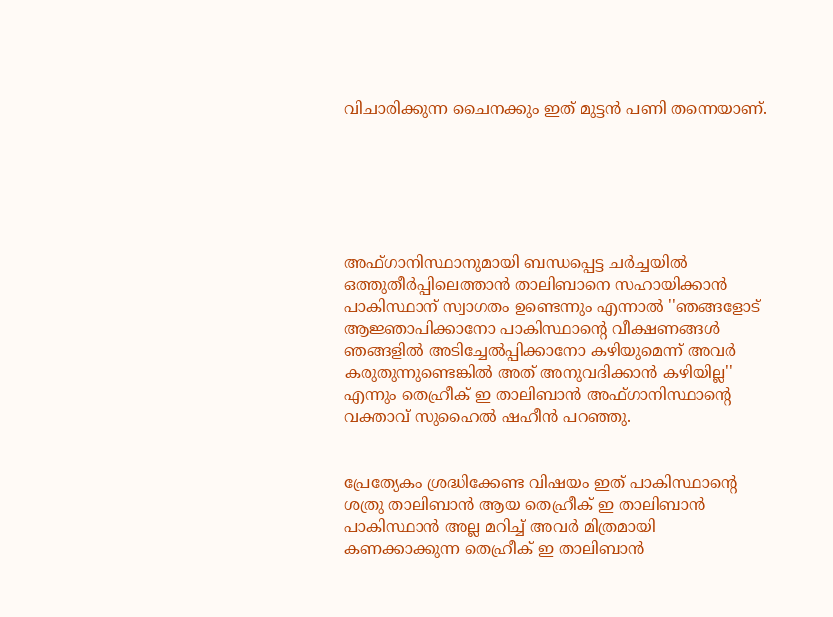വിചാരിക്കുന്ന ചൈനക്കും ഇത് മുട്ടന്‍ പണി തന്നെയാണ്.






അഫ്ഗാനിസ്ഥാനുമായി ബന്ധപ്പെട്ട ചര്‍ച്ചയില്‍ ഒത്തുതീര്‍പ്പിലെത്താന്‍ താലിബാനെ സഹായിക്കാന്‍ പാകിസ്ഥാന് സ്വാഗതം ഉണ്ടെന്നും എന്നാല്‍ ''ഞങ്ങളോട് ആജ്ഞാപിക്കാനോ പാകിസ്ഥാന്റെ വീക്ഷണങ്ങള്‍ ഞങ്ങളില്‍ അടിച്ചേല്‍പ്പിക്കാനോ കഴിയുമെന്ന് അവര്‍ കരുതുന്നുണ്ടെങ്കില്‍ അത് അനുവദിക്കാന്‍ കഴിയില്ല'' എന്നും തെഹ്രീക് ഇ താലിബാന്‍ അഫ്ഗാനിസ്ഥാന്റെ വക്താവ് സുഹൈല്‍ ഷഹീന്‍ പറഞ്ഞു.


പ്രേത്യേകം ശ്രദ്ധിക്കേണ്ട വിഷയം ഇത് പാകിസ്ഥാന്റെ ശത്രു താലിബാന്‍ ആയ തെഹ്രീക് ഇ താലിബാന്‍ പാകിസ്ഥാന്‍ അല്ല മറിച്ച് അവര്‍ മിത്രമായി കണക്കാക്കുന്ന തെഹ്രീക് ഇ താലിബാന്‍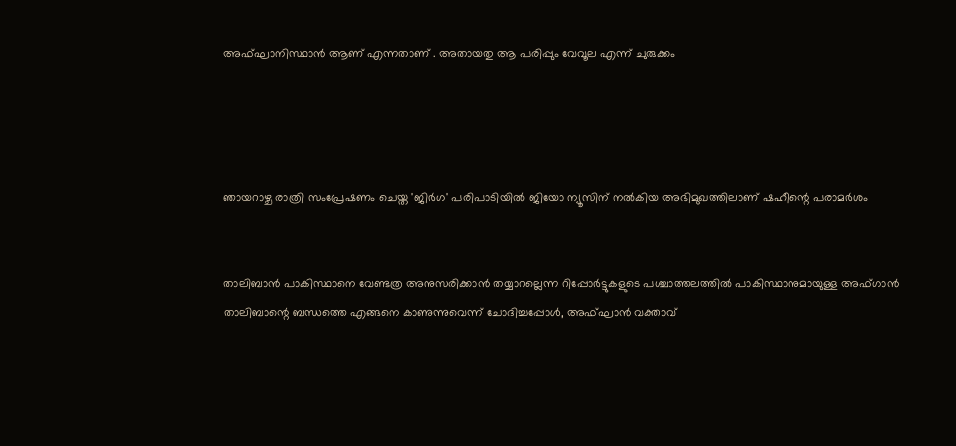അഫ്ഘാനിസ്ഥാന്‍ ആണ് എന്നതാണ് . അതായതു ആ പരിപ്പും വേവൂല എന്ന് ചുരുക്കം




ഞായറാഴ്ച രാത്രി സംപ്രേഷണം ചെയ്ത 'ജിര്‍ഗ' പരിപാടിയില്‍ ജിയോ ന്യൂസിന് നല്‍കിയ അഭിമുഖത്തിലാണ് ഷഹീന്റെ പരാമര്‍ശം


താലിബാന്‍ പാകിസ്ഥാനെ വേണ്ടത്ര അനുസരിക്കാന്‍ തയ്യാറല്ലെന്ന റിപ്പോര്‍ട്ടുകളുടെ പശ്ചാത്തലത്തില്‍ പാകിസ്ഥാനുമായുള്ള അഫ്ഗാന്‍ താലിബാന്റെ ബന്ധത്തെ എങ്ങനെ കാണുന്നുവെന്ന് ചോദിച്ചപ്പോള്‍, അഫ്ഘാന്‍ വക്താവ്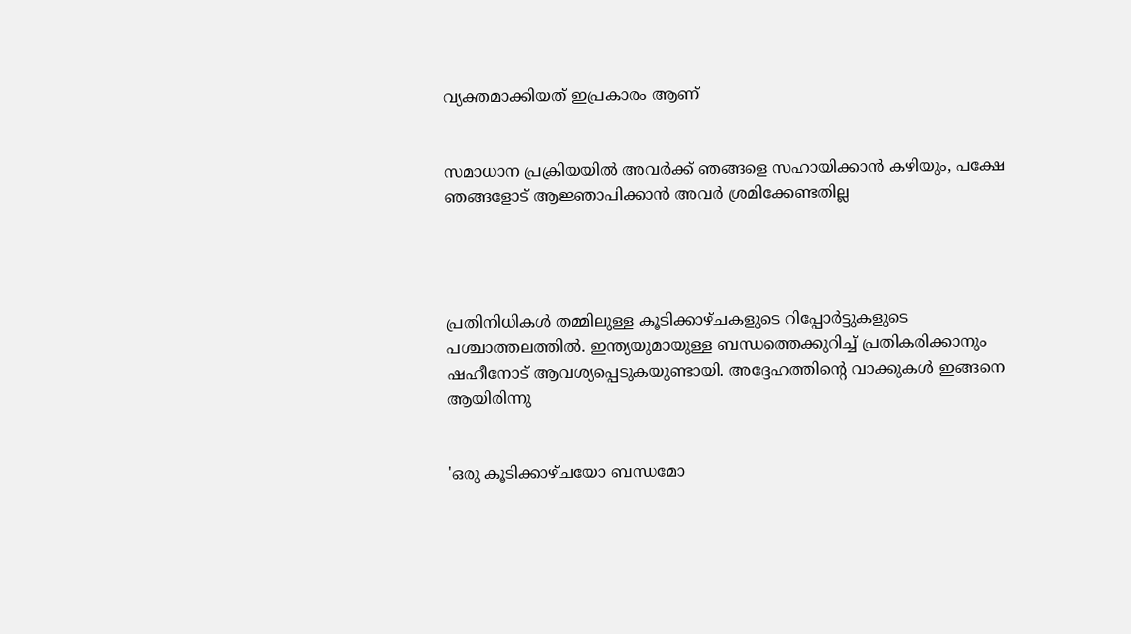വ്യക്തമാക്കിയത് ഇപ്രകാരം ആണ്


സമാധാന പ്രക്രിയയില്‍ അവര്‍ക്ക് ഞങ്ങളെ സഹായിക്കാന്‍ കഴിയും, പക്ഷേ ഞങ്ങളോട് ആജ്ഞാപിക്കാന്‍ അവര്‍ ശ്രമിക്കേണ്ടതില്ല




പ്രതിനിധികള്‍ തമ്മിലുള്ള കൂടിക്കാഴ്ചകളുടെ റിപ്പോര്‍ട്ടുകളുടെ പശ്ചാത്തലത്തില്‍. ഇന്ത്യയുമായുള്ള ബന്ധത്തെക്കുറിച്ച് പ്രതികരിക്കാനും ഷഹീനോട് ആവശ്യപ്പെടുകയുണ്ടായി. അദ്ദേഹത്തിന്റെ വാക്കുകള്‍ ഇങ്ങനെ ആയിരിന്നു


'ഒരു കൂടിക്കാഴ്ചയോ ബന്ധമോ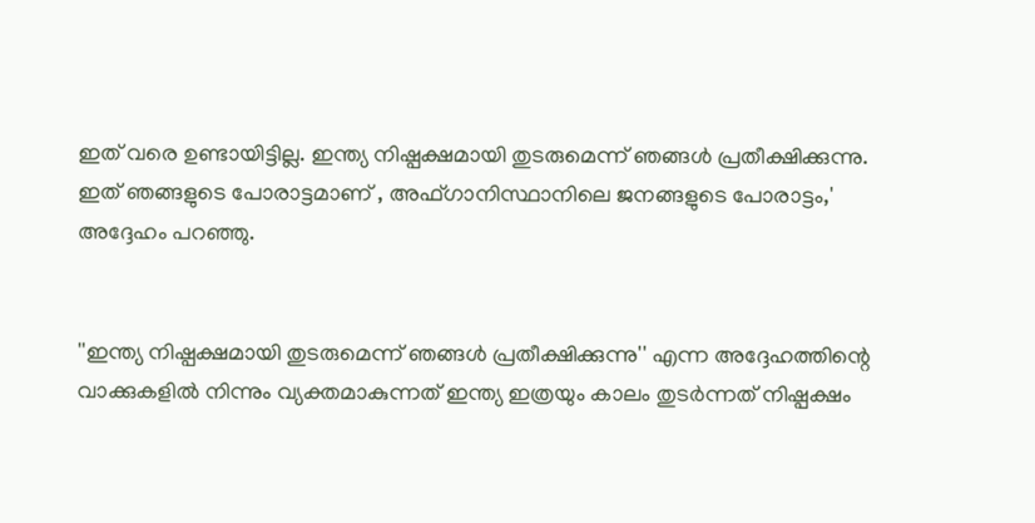ഇത് വരെ ഉണ്ടായിട്ടില്ല. ഇന്ത്യ നിഷ്പക്ഷമായി തുടരുമെന്ന് ഞങ്ങള്‍ പ്രതീക്ഷിക്കുന്നു. ഇത് ഞങ്ങളുടെ പോരാട്ടമാണ് , അഫ്ഗാനിസ്ഥാനിലെ ജനങ്ങളുടെ പോരാട്ടം,' അദ്ദേഹം പറഞ്ഞു.


''ഇന്ത്യ നിഷ്പക്ഷമായി തുടരുമെന്ന് ഞങ്ങള്‍ പ്രതീക്ഷിക്കുന്നു'' എന്ന അദ്ദേഹത്തിന്റെ വാക്കുകളില്‍ നിന്നും വ്യക്തമാകുന്നത് ഇന്ത്യ ഇത്രയും കാലം തുടര്‍ന്നത് നിഷ്പക്ഷം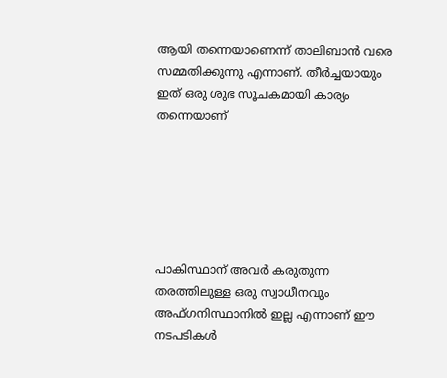ആയി തന്നെയാണെന്ന് താലിബാന്‍ വരെ സമ്മതിക്കുന്നു എന്നാണ്. തീര്‍ച്ചയായും ഇത് ഒരു ശുഭ സൂചകമായി കാര്യം തന്നെയാണ്






പാകിസ്ഥാന് അവര്‍ കരുതുന്ന തരത്തിലുള്ള ഒരു സ്വാധീനവും അഫ്ഗനിസ്ഥാനില്‍ ഇല്ല എന്നാണ് ഈ നടപടികള്‍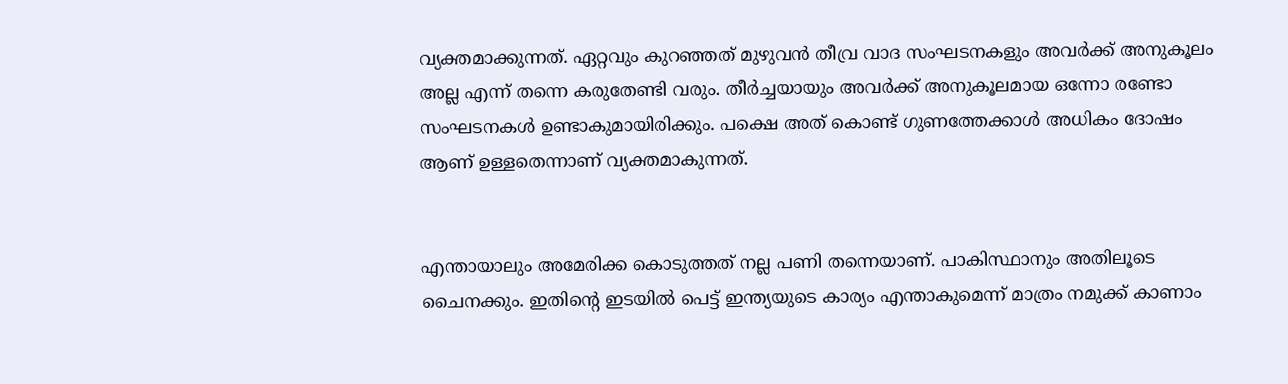വ്യക്തമാക്കുന്നത്. ഏറ്റവും കുറഞ്ഞത് മുഴുവന്‍ തീവ്ര വാദ സംഘടനകളും അവര്‍ക്ക് അനുകൂലം അല്ല എന്ന് തന്നെ കരുതേണ്ടി വരും. തീര്‍ച്ചയായും അവര്‍ക്ക് അനുകൂലമായ ഒന്നോ രണ്ടോ സംഘടനകള്‍ ഉണ്ടാകുമായിരിക്കും. പക്ഷെ അത് കൊണ്ട് ഗുണത്തേക്കാള്‍ അധികം ദോഷം ആണ് ഉള്ളതെന്നാണ് വ്യക്തമാകുന്നത്.


എന്തായാലും അമേരിക്ക കൊടുത്തത് നല്ല പണി തന്നെയാണ്. പാകിസ്ഥാനും അതിലൂടെ ചൈനക്കും. ഇതിന്റെ ഇടയില്‍ പെട്ട് ഇന്ത്യയുടെ കാര്യം എന്താകുമെന്ന് മാത്രം നമുക്ക് കാണാം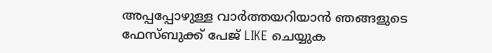അപ്പപ്പോഴുള്ള വാര്‍ത്തയറിയാന്‍ ഞങ്ങളുടെ ഫേസ്‌ബുക്ക്‌ പേജ് LIKE ചെയ്യുക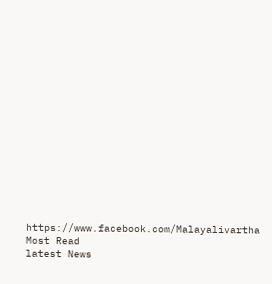https://www.facebook.com/Malayalivartha
Most Read
latest News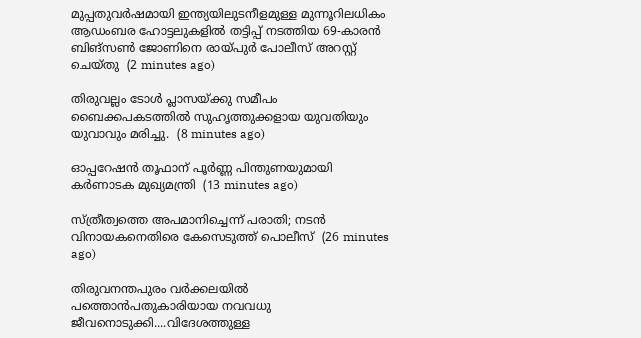മുപ്പതുവർഷമായി ഇന്ത്യയിലുടനീളമുള്ള മുന്നൂറിലധികം ആഡംബര ഹോട്ടലുകളിൽ തട്ടിപ്പ് നടത്തിയ 69-കാരൻ ബിങ്സൺ ജോണിനെ രായ്പുർ പോലീസ് അറസ്റ്റ് ചെയ്തു  (2 minutes ago)

തിരുവല്ലം ടോള്‍ പ്ലാസയ്ക്കു സമീപം ബൈക്കപകടത്തില്‍ സുഹൃത്തുക്കളായ യുവതിയും യുവാവും മരിച്ചു.  (8 minutes ago)

ഓപ്പറേഷന്‍ തൂഫാന് പൂര്‍ണ്ണ പിന്തുണയുമായി കര്‍ണാടക മുഖ്യമന്ത്രി  (13 minutes ago)

സ്ത്രീത്വത്തെ അപമാനിച്ചെന്ന് പരാതി; നടൻ വിനായകനെതിരെ കേസെടുത്ത് പൊലീസ്  (26 minutes ago)

തിരുവനന്തപുരം വർക്കലയിൽ പത്തൊൻപതുകാരിയായ നവവധു ജീവനൊടുക്കി....വിദേശത്തുള്ള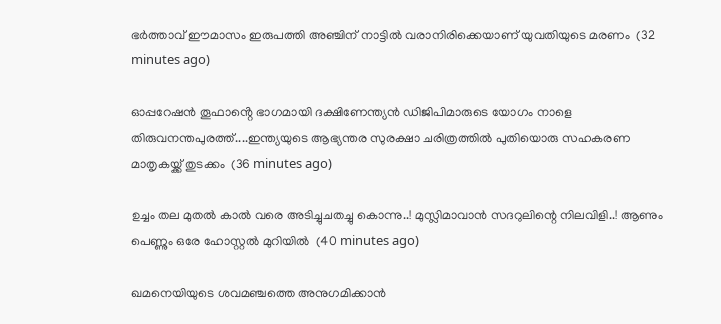ഭർത്താവ് ഈമാസം ഇരുപത്തി അഞ്ചിന് നാട്ടിൽ വരാനിരിക്കെയാണ് യുവതിയുടെ മരണം  (32 minutes ago)

ഓപ്പറേഷൻ തൂഫാൻ്റെ ഭാഗമായി ദക്ഷിണേന്ത്യൻ ഡിജിപിമാരുടെ യോഗം നാളെ തിരുവനന്തപുരത്ത്....ഇന്ത്യയുടെ ആഭ്യന്തര സുരക്ഷാ ചരിത്രത്തിൽ പുതിയൊരു സഹകരണ മാതൃകയ്ക്ക് തുടക്കം  (36 minutes ago)

ഉച്ചം തല മുതൽ കാൽ വരെ അടിച്ചുചതച്ചു കൊന്നു..! മുസ്ലിമാവാൻ സദറുലിന്റെ നിലവിളി..! ആണും പെണ്ണും ഒരേ ഹോസ്റ്റൽ മുറിയിൽ  (40 minutes ago)

ഖമനെയിയുടെ ശവമഞ്ചത്തെ അനുഗമിക്കാൻ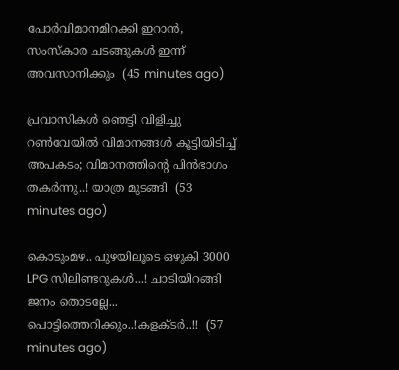പോർവിമാനമിറക്കി ഇറാൻ, സംസ്കാര ചടങ്ങുകൾ ഇന്ന് അവസാനിക്കും  (45 minutes ago)

പ്രവാസികൾ ഞെട്ടി വിളിച്ചു റൺവേയിൽ വിമാനങ്ങൾ കൂട്ടിയിടിച്ച് അപകടം; വിമാനത്തിന്‍റെ പിൻഭാഗം തക‍ർന്നു..! യാത്ര മുടങ്ങി  (53 minutes ago)

കൊടുംമഴ.. പുഴയിലൂടെ ഒഴുകി 3000 LPG സിലിണ്ടറുകൾ...! ചാടിയിറങ്ങി ജനം തൊടല്ലേ... പൊട്ടിത്തെറിക്കും..!കളക്ടർ..!!  (57 minutes ago)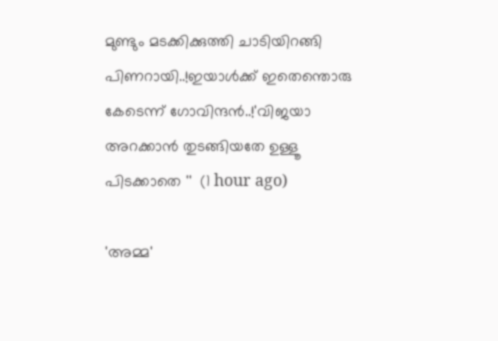മുണ്ടും മടക്കിക്കുത്തി ചാടിയിറങ്ങി പിണറായി..!ഇയാൾക്ക് ഇതെന്തൊരു കേടെന്ന് ഗോവിന്ദൻ..!'വിജയാ അറക്കാൻ തുടങ്ങിയതേ ഉള്ളൂ പിടക്കാതെ ''  (1 hour ago)

'അമ്മ'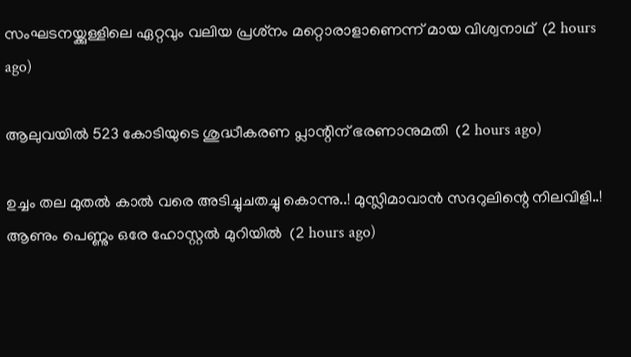സംഘടനയ്ക്കുള്ളിലെ ഏറ്റവും വലിയ പ്രശ്‌നം മറ്റൊരാളാണെന്ന് മായ വിശ്വനാഥ്  (2 hours ago)

ആലുവയില്‍ 523 കോടിയുടെ ശുദ്ധീകരണ പ്ലാന്റിന് ഭരണാനുമതി  (2 hours ago)

ഉച്ചം തല മുതൽ കാൽ വരെ അടിച്ചുചതച്ചു കൊന്നു..! മുസ്ലിമാവാൻ സദറുലിന്റെ നിലവിളി..! ആണും പെണ്ണും ഒരേ ഹോസ്റ്റൽ മുറിയിൽ  (2 hours ago)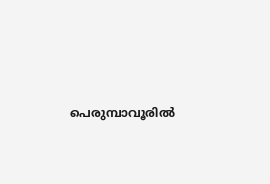പെരുമ്പാവൂരില്‍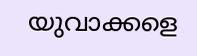യുവാക്കളെ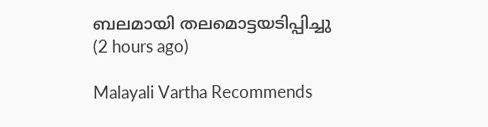ബലമായി തലമൊട്ടയടിപ്പിച്ചു  (2 hours ago)

Malayali Vartha Recommends